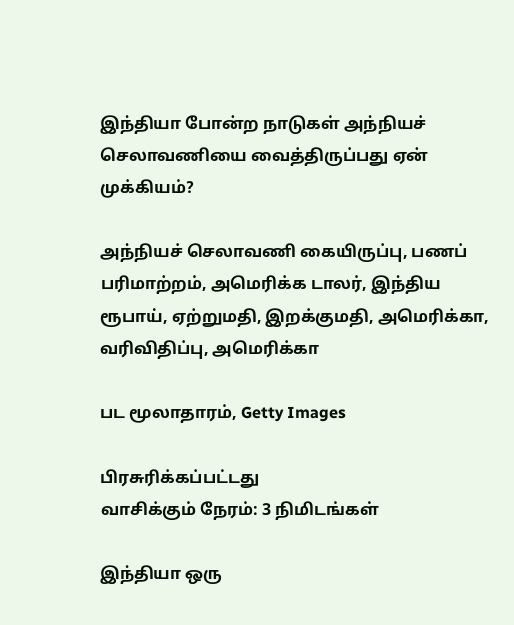இந்தியா போன்ற நாடுகள் அந்நியச் செலாவணியை வைத்திருப்பது ஏன் முக்கியம்?

அந்நியச் செலாவணி கையிருப்பு, பணப் பரிமாற்றம், அமெரிக்க டாலர், இந்திய ரூபாய், ஏற்றுமதி, இறக்குமதி, அமெரிக்கா, வரிவிதிப்பு, அமெரிக்கா

பட மூலாதாரம், Getty Images

பிரசுரிக்கப்பட்டது
வாசிக்கும் நேரம்: 3 நிமிடங்கள்

இந்தியா ஒரு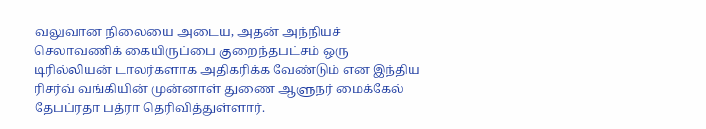வலுவான நிலையை அடைய, அதன் அந்நியச் செலாவணிக் கையிருப்பை குறைந்தபட்சம் ஒரு டிரில்லியன் டாலர்களாக அதிகரிக்க வேண்டும் என இந்திய ரிசர்வ் வங்கியின் முன்னாள் துணை ஆளுநர் மைக்கேல் தேபப்ரதா பத்ரா தெரிவித்துள்ளார்.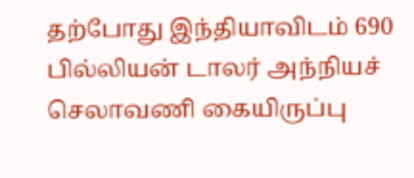தற்போது இந்தியாவிடம் 690 பில்லியன் டாலர் அந்நியச் செலாவணி கையிருப்பு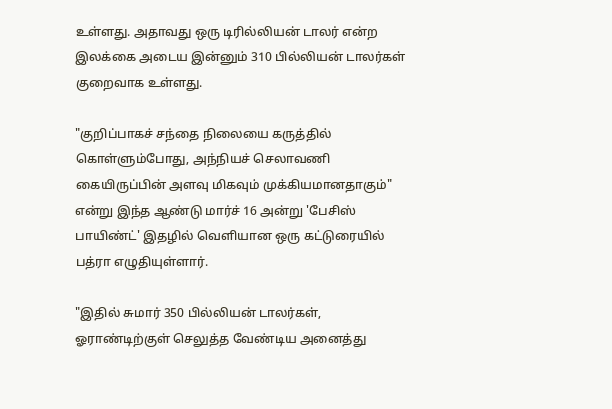உள்ளது. அதாவது ஒரு டிரில்லியன் டாலர் என்ற இலக்கை அடைய இன்னும் 310 பில்லியன் டாலர்கள் குறைவாக உள்ளது.

"குறிப்பாகச் சந்தை நிலையை கருத்தில் கொள்ளும்போது, அந்நியச் செலாவணி கையிருப்பின் அளவு மிகவும் முக்கியமானதாகும்" என்று இந்த ஆண்டு மார்ச் 16 அன்று 'பேசிஸ் பாயிண்ட்' இதழில் வெளியான ஒரு கட்டுரையில் பத்ரா எழுதியுள்ளார்.

"இதில் சுமார் 350 பில்லியன் டாலர்கள், ஓராண்டிற்குள் செலுத்த வேண்டிய அனைத்து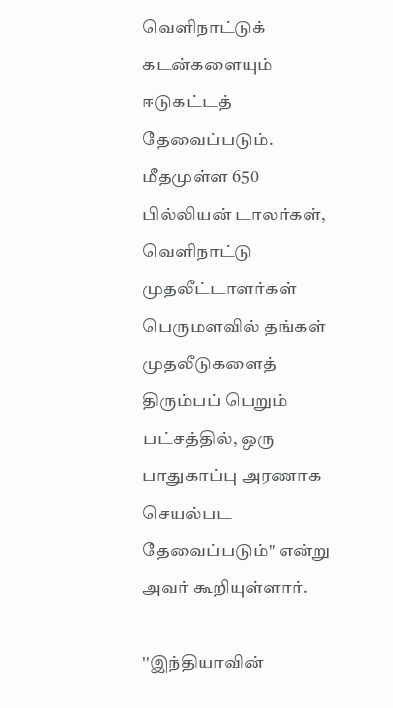வெளிநாட்டுக் கடன்களையும் ஈடுகட்டத் தேவைப்படும். மீதமுள்ள 650 பில்லியன் டாலர்கள், வெளிநாட்டு முதலீட்டாளர்கள் பெருமளவில் தங்கள் முதலீடுகளைத் திரும்பப் பெறும் பட்சத்தில், ஒரு பாதுகாப்பு அரணாக செயல்பட தேவைப்படும்" என்று அவர் கூறியுள்ளார்.

''இந்தியாவின்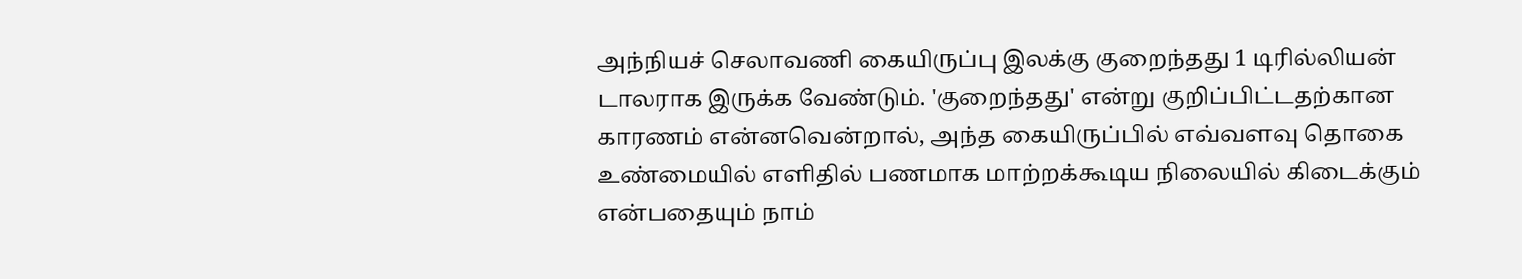அந்நியச் செலாவணி கையிருப்பு இலக்கு குறைந்தது 1 டிரில்லியன் டாலராக இருக்க வேண்டும். 'குறைந்தது' என்று குறிப்பிட்டதற்கான காரணம் என்னவென்றால், அந்த கையிருப்பில் எவ்வளவு தொகை உண்மையில் எளிதில் பணமாக மாற்றக்கூடிய நிலையில் கிடைக்கும் என்பதையும் நாம்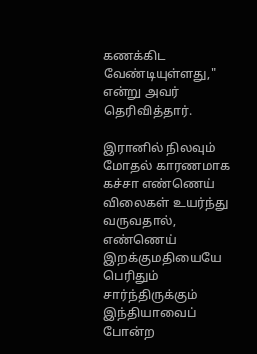கணக்கிட வேண்டியுள்ளது," என்று அவர் தெரிவித்தார்.

இரானில் நிலவும் மோதல் காரணமாக கச்சா எண்ணெய் விலைகள் உயர்ந்து வருவதால், எண்ணெய் இறக்குமதியையே பெரிதும் சார்ந்திருக்கும் இந்தியாவைப் போன்ற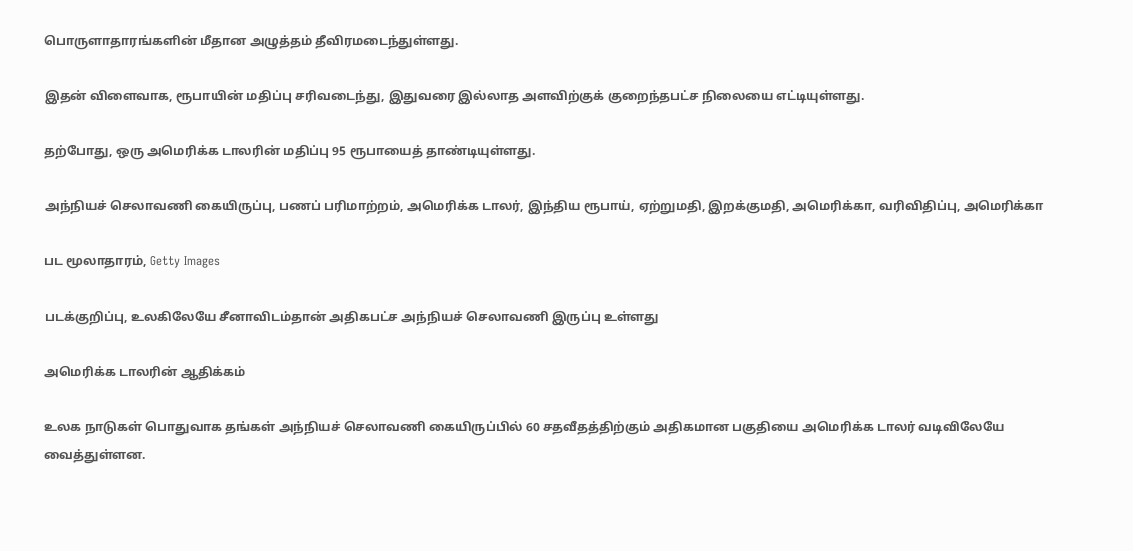பொருளாதாரங்களின் மீதான அழுத்தம் தீவிரமடைந்துள்ளது.

இதன் விளைவாக, ரூபாயின் மதிப்பு சரிவடைந்து, இதுவரை இல்லாத அளவிற்குக் குறைந்தபட்ச நிலையை எட்டியுள்ளது.

தற்போது, ஒரு அமெரிக்க டாலரின் மதிப்பு 95 ரூபாயைத் தாண்டியுள்ளது.

அந்நியச் செலாவணி கையிருப்பு, பணப் பரிமாற்றம், அமெரிக்க டாலர், இந்திய ரூபாய், ஏற்றுமதி, இறக்குமதி, அமெரிக்கா, வரிவிதிப்பு, அமெரிக்கா

பட மூலாதாரம், Getty Images

படக்குறிப்பு, உலகிலேயே சீனாவிடம்தான் அதிகபட்ச அந்நியச் செலாவணி இருப்பு உள்ளது

அமெரிக்க டாலரின் ஆதிக்கம்

உலக நாடுகள் பொதுவாக தங்கள் அந்நியச் செலாவணி கையிருப்பில் 60 சதவீதத்திற்கும் அதிகமான பகுதியை அமெரிக்க டாலர் வடிவிலேயே வைத்துள்ளன.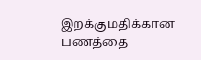இறக்குமதிக்கான பணத்தை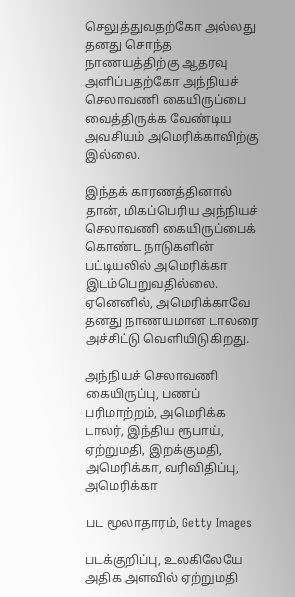செலுத்துவதற்கோ அல்லது தனது சொந்த நாணயத்திற்கு ஆதரவு அளிப்பதற்கோ அந்நியச் செலாவணி கையிருப்பை வைத்திருக்க வேண்டிய அவசியம் அமெரிக்காவிற்கு இல்லை.

இந்தக் காரணத்தினால் தான், மிகப்பெரிய அந்நியச் செலாவணி கையிருப்பைக் கொண்ட நாடுகளின் பட்டியலில் அமெரிக்கா இடம்பெறுவதில்லை. ஏனெனில், அமெரிக்காவே தனது நாணயமான டாலரை அச்சிட்டு வெளியிடுகிறது.

அந்நியச் செலாவணி கையிருப்பு, பணப் பரிமாற்றம், அமெரிக்க டாலர், இந்திய ரூபாய், ஏற்றுமதி, இறக்குமதி, அமெரிக்கா, வரிவிதிப்பு, அமெரிக்கா

பட மூலாதாரம், Getty Images

படக்குறிப்பு, உலகிலேயே அதிக அளவில் ஏற்றுமதி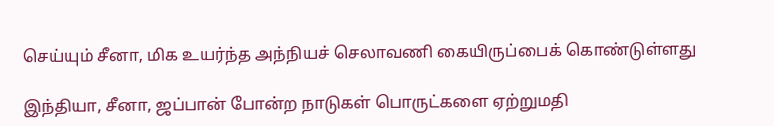செய்யும் சீனா, மிக உயர்ந்த அந்நியச் செலாவணி கையிருப்பைக் கொண்டுள்ளது

இந்தியா, சீனா, ஜப்பான் போன்ற நாடுகள் பொருட்களை ஏற்றுமதி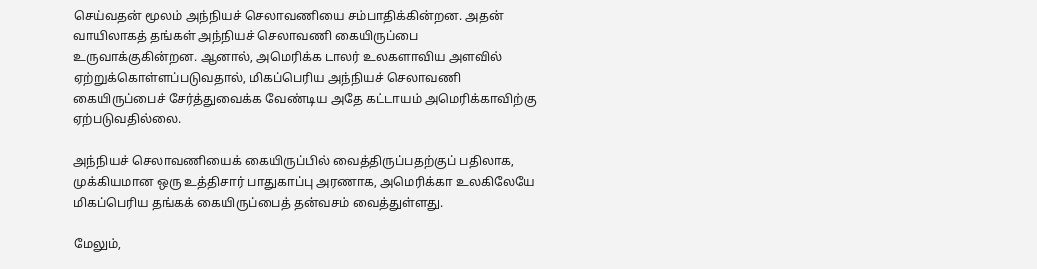செய்வதன் மூலம் அந்நியச் செலாவணியை சம்பாதிக்கின்றன. அதன் வாயிலாகத் தங்கள் அந்நியச் செலாவணி கையிருப்பை உருவாக்குகின்றன. ஆனால், அமெரிக்க டாலர் உலகளாவிய அளவில் ஏற்றுக்கொள்ளப்படுவதால், மிகப்பெரிய அந்நியச் செலாவணி கையிருப்பைச் சேர்த்துவைக்க வேண்டிய அதே கட்டாயம் அமெரிக்காவிற்கு ஏற்படுவதில்லை.

அந்நியச் செலாவணியைக் கையிருப்பில் வைத்திருப்பதற்குப் பதிலாக, முக்கியமான ஒரு உத்திசார் பாதுகாப்பு அரணாக, அமெரிக்கா உலகிலேயே மிகப்பெரிய தங்கக் கையிருப்பைத் தன்வசம் வைத்துள்ளது.

மேலும்,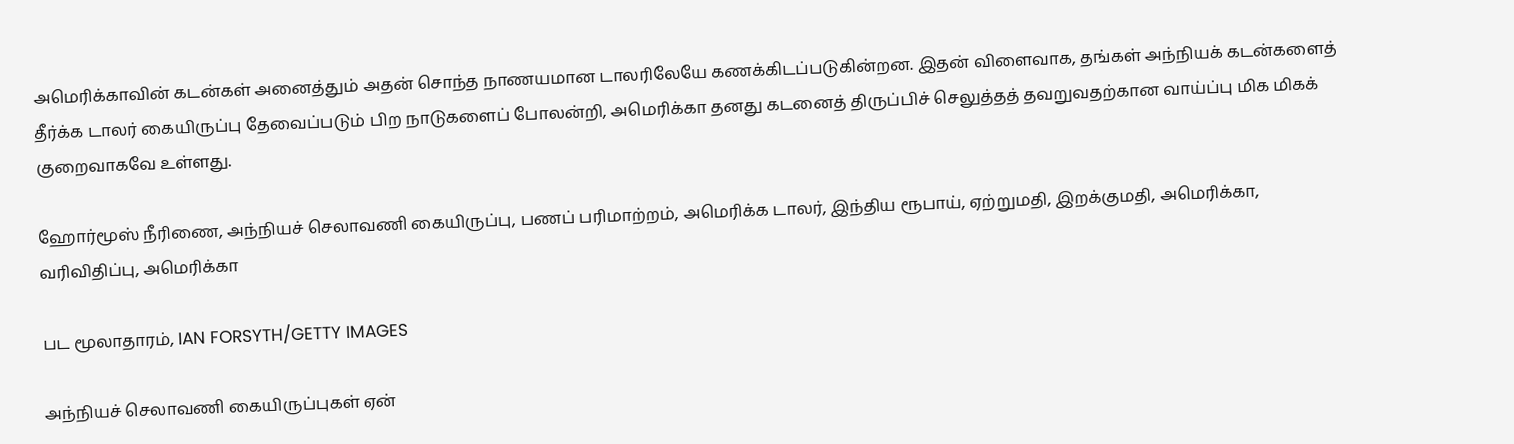அமெரிக்காவின் கடன்கள் அனைத்தும் அதன் சொந்த நாணயமான டாலரிலேயே கணக்கிடப்படுகின்றன. இதன் விளைவாக, தங்கள் அந்நியக் கடன்களைத் தீர்க்க டாலர் கையிருப்பு தேவைப்படும் பிற நாடுகளைப் போலன்றி, அமெரிக்கா தனது கடனைத் திருப்பிச் செலுத்தத் தவறுவதற்கான வாய்ப்பு மிக மிகக் குறைவாகவே உள்ளது.

ஹோர்மூஸ் நீரிணை, அந்நியச் செலாவணி கையிருப்பு, பணப் பரிமாற்றம், அமெரிக்க டாலர், இந்திய ரூபாய், ஏற்றுமதி, இறக்குமதி, அமெரிக்கா, வரிவிதிப்பு, அமெரிக்கா

பட மூலாதாரம், IAN FORSYTH/GETTY IMAGES

அந்நியச் செலாவணி கையிருப்புகள் ஏன்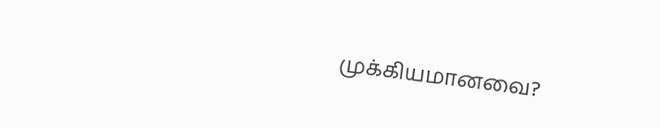முக்கியமானவை?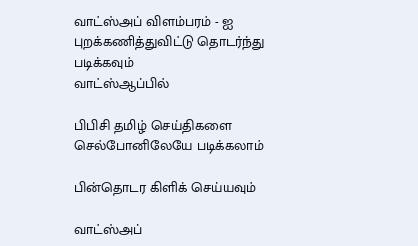வாட்ஸ்அப் விளம்பரம் - ஐ புறக்கணித்துவிட்டு தொடர்ந்து படிக்கவும்
வாட்ஸ்ஆப்பில்

பிபிசி தமிழ் செய்திகளை செல்போனிலேயே படிக்கலாம்

பின்தொடர கிளிக் செய்யவும்

வாட்ஸ்அப்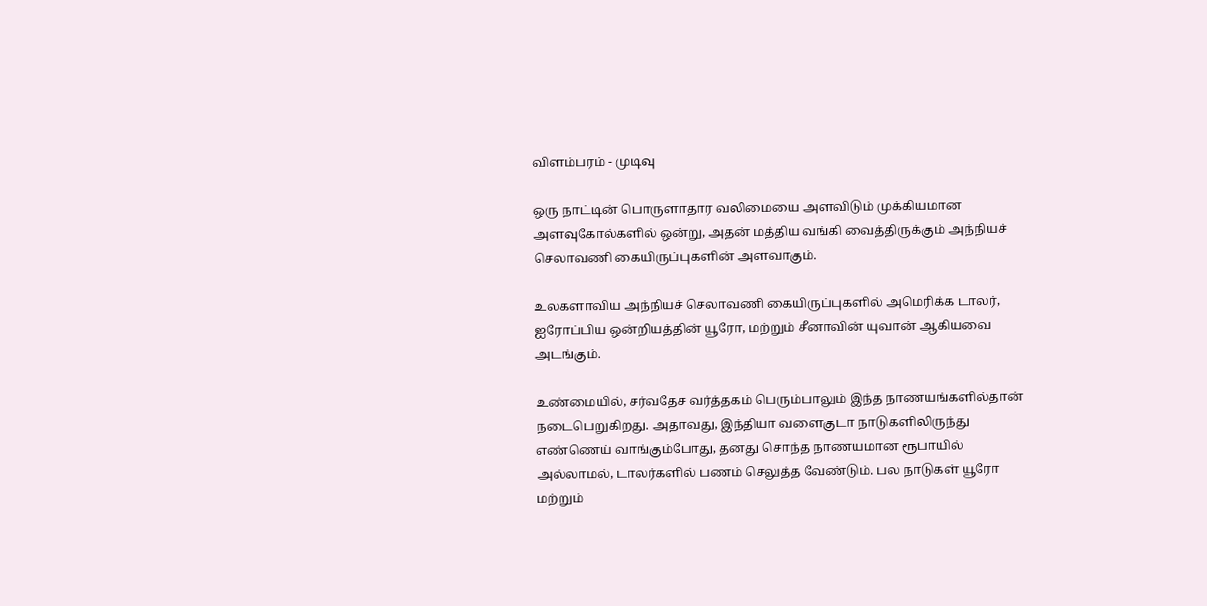விளம்பரம் - முடிவு

ஒரு நாட்டின் பொருளாதார வலிமையை அளவிடும் முக்கியமான அளவுகோல்களில் ஒன்று, அதன் மத்திய வங்கி வைத்திருக்கும் அந்நியச் செலாவணி கையிருப்புகளின் அளவாகும்.

உலகளாவிய அந்நியச் செலாவணி கையிருப்புகளில் அமெரிக்க டாலர், ஐரோப்பிய ஒன்றியத்தின் யூரோ, மற்றும் சீனாவின் யுவான் ஆகியவை அடங்கும்.

உண்மையில், சர்வதேச வர்த்தகம் பெரும்பாலும் இந்த நாணயங்களில்தான் நடைபெறுகிறது. அதாவது, இந்தியா வளைகுடா நாடுகளிலிருந்து எண்ணெய் வாங்கும்போது, தனது சொந்த நாணயமான ரூபாயில் அல்லாமல், டாலர்களில் பணம் செலுத்த வேண்டும். பல நாடுகள் யூரோ மற்றும்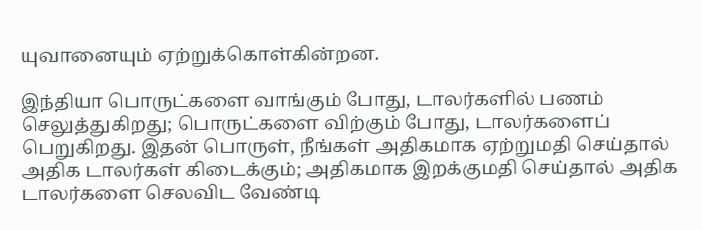யுவானையும் ஏற்றுக்கொள்கின்றன.

இந்தியா பொருட்களை வாங்கும் போது, டாலர்களில் பணம் செலுத்துகிறது; பொருட்களை விற்கும் போது, டாலர்களைப் பெறுகிறது. இதன் பொருள், நீங்கள் அதிகமாக ஏற்றுமதி செய்தால் அதிக டாலர்கள் கிடைக்கும்; அதிகமாக இறக்குமதி செய்தால் அதிக டாலர்களை செலவிட வேண்டி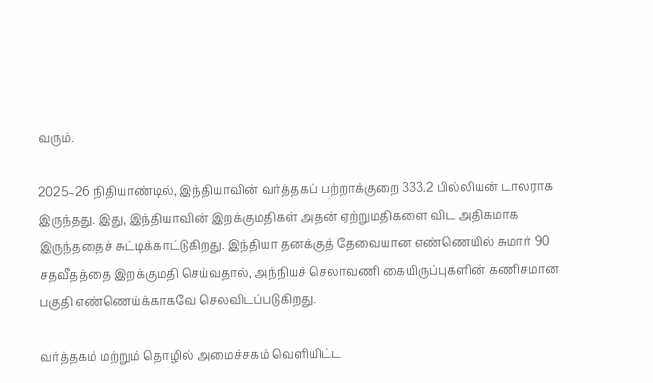வரும்.

2025–26 நிதியாண்டில், இந்தியாவின் வர்த்தகப் பற்றாக்குறை 333.2 பில்லியன் டாலராக இருந்தது. இது, இந்தியாவின் இறக்குமதிகள் அதன் ஏற்றுமதிகளை விட அதிகமாக இருந்ததைச் சுட்டிக்காட்டுகிறது. இந்தியா தனக்குத் தேவையான எண்ணெயில் சுமார் 90 சதவீதத்தை இறக்குமதி செய்வதால், அந்நியச் செலாவணி கையிருப்புகளின் கணிசமான பகுதி எண்ணெய்க்காகவே செலவிடப்படுகிறது.

வர்த்தகம் மற்றும் தொழில் அமைச்சகம் வெளியிட்ட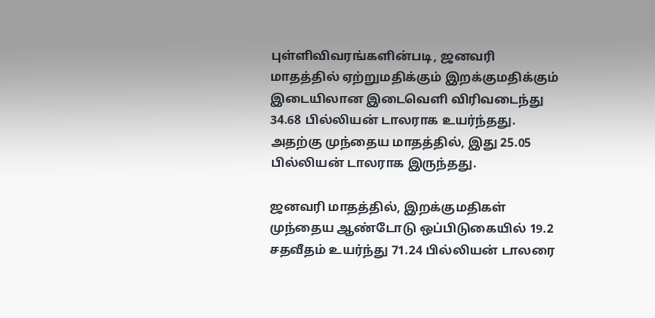புள்ளிவிவரங்களின்படி, ஜனவரி மாதத்தில் ஏற்றுமதிக்கும் இறக்குமதிக்கும் இடையிலான இடைவெளி விரிவடைந்து 34.68 பில்லியன் டாலராக உயர்ந்தது. அதற்கு முந்தைய மாதத்தில், இது 25.05 பில்லியன் டாலராக இருந்தது.

ஜனவரி மாதத்தில், இறக்குமதிகள் முந்தைய ஆண்டோடு ஒப்பிடுகையில் 19.2 சதவீதம் உயர்ந்து 71.24 பில்லியன் டாலரை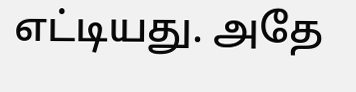எட்டியது. அதே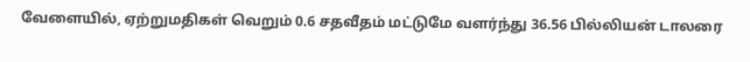வேளையில், ஏற்றுமதிகள் வெறும் 0.6 சதவீதம் மட்டுமே வளர்ந்து 36.56 பில்லியன் டாலரை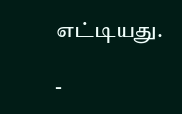எட்டியது.

-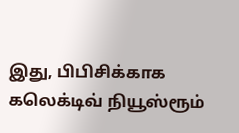இது, பிபிசிக்காக கலெக்டிவ் நியூஸ்ரூம்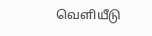வெளியீடு